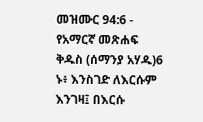መዝሙር 94:6 - የአማርኛ መጽሐፍ ቅዱስ (ሰማንያ አሃዱ)6 ኑ፥ እንስገድ ለእርሱም እንገዛ፤ በእርሱ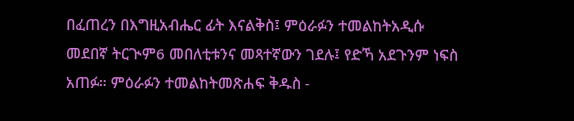በፈጠረን በእግዚአብሔር ፊት እናልቅስ፤ ምዕራፉን ተመልከትአዲሱ መደበኛ ትርጒም6 መበለቲቱንና መጻተኛውን ገደሉ፤ የድኻ አደጉንም ነፍስ አጠፉ። ምዕራፉን ተመልከትመጽሐፍ ቅዱስ -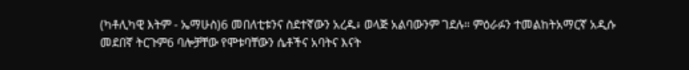(ካቶሊካዊ እትም - ኤማሁስ)6 መበለቲቱንና ስደተኛውን አረዱ፥ ወላጅ አልባውንም ገደሉ። ምዕራፉን ተመልከትአማርኛ አዲሱ መደበኛ ትርጉም6 ባሎቻቸው የሞቱባቸውን ሴቶችና አባትና እናት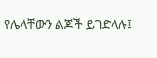የሌላቸውን ልጆች ይገድላሉ፤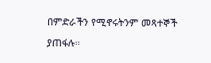በምድራችን የሚኖሩትንም መጻተኞች ያጠፋሉ።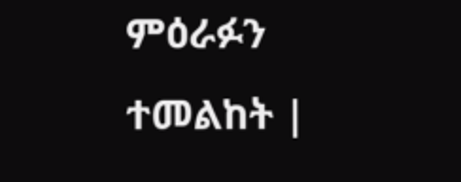ምዕራፉን ተመልከት |